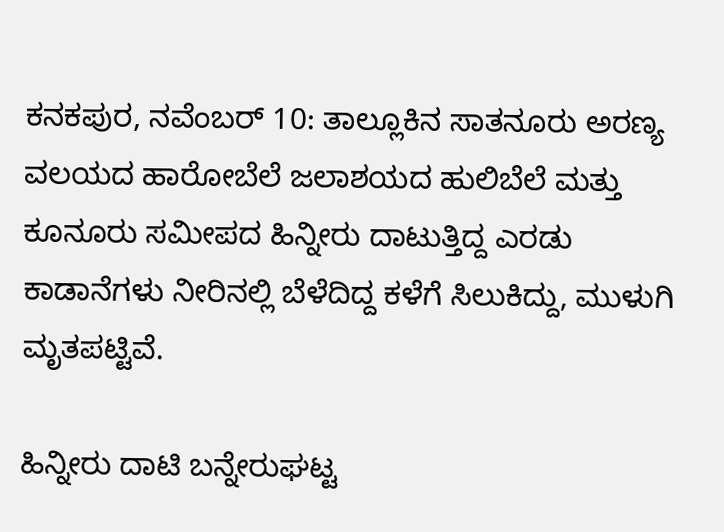ಕನಕಪುರ, ನವೆಂಬರ್ 10: ತಾಲ್ಲೂಕಿನ ಸಾತನೂರು ಅರಣ್ಯ ವಲಯದ ಹಾರೋಬೆಲೆ ಜಲಾಶಯದ ಹುಲಿಬೆಲೆ ಮತ್ತು ಕೂನೂರು ಸಮೀಪದ ಹಿನ್ನೀರು ದಾಟುತ್ತಿದ್ದ ಎರಡು ಕಾಡಾನೆಗಳು ನೀರಿನಲ್ಲಿ ಬೆಳೆದಿದ್ದ ಕಳೆಗೆ ಸಿಲುಕಿದ್ದು, ಮುಳುಗಿ ಮೃತಪಟ್ಟಿವೆ.

ಹಿನ್ನೀರು ದಾಟಿ ಬನ್ನೇರುಘಟ್ಟ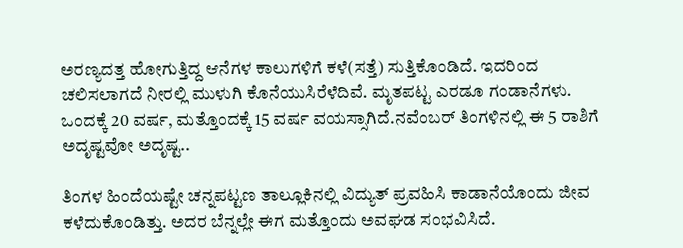ಅರಣ್ಯದತ್ತ ಹೋಗುತ್ತಿದ್ದ ಆನೆಗಳ ಕಾಲುಗಳಿಗೆ ಕಳೆ(ಸತ್ತೆ) ಸುತ್ತಿಕೊಂಡಿದೆ. ಇದರಿಂದ ಚಲಿಸಲಾಗದೆ ನೀರಲ್ಲಿ ಮುಳುಗಿ ಕೊನೆಯುಸಿರೆಳೆದಿವೆ. ಮೃತಪಟ್ಟ ಎರಡೂ ಗಂಡಾನೆಗಳು. ಒಂದಕ್ಕೆ 20 ವರ್ಷ, ಮತ್ತೊಂದಕ್ಕೆ 15 ವರ್ಷ ವಯಸ್ಸಾಗಿದೆ.ನವೆಂಬರ್‌ ತಿಂಗಳಿನಲ್ಲಿ ಈ 5 ರಾಶಿಗೆ ಅದೃಷ್ಟವೋ ಅದೃಷ್ಟ..

ತಿಂಗಳ ಹಿಂದೆಯಷ್ಟೇ ಚನ್ನಪಟ್ಟಣ ತಾಲ್ಲೂಕಿನಲ್ಲಿ ವಿದ್ಯುತ್ ಪ್ರವಹಿಸಿ ಕಾಡಾನೆಯೊಂದು ಜೀವ ಕಳೆದುಕೊಂಡಿತ್ತು. ಅದರ ಬೆನ್ನಲ್ಲೇ ಈಗ ಮತ್ತೊಂದು ಅವಘಡ ಸಂಭವಿಸಿದೆ.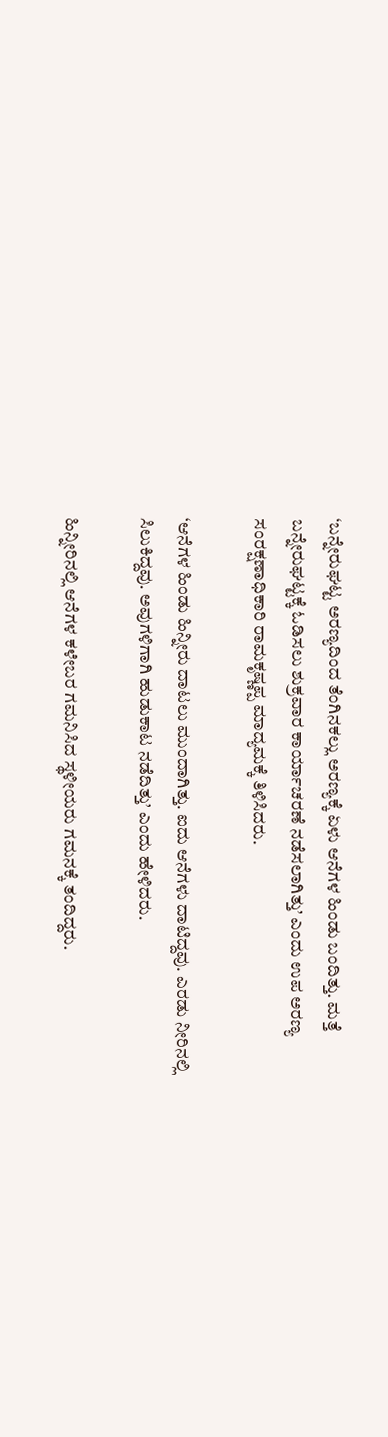‘ಬನ್ನೇರುಘಟ್ಟ ಅರಣ್ಯದಿಂದ ತೆಂಗಿನಕಲ್ಲು ಅರಣ್ಯಕ್ಕೆ ಏಳು ಆನೆಗಳ ಹಿಂಡು ಬಂದಿತ್ತು. ಮತ್ತೆ ಬನ್ನೇರುಘಟ್ಟಕ್ಕೆ ಓಡಿಸಲು ಶುಕ್ರವಾರ ಕಾರ್ಯಾಚರಣೆ ನಡೆಸಲಾಗಿತ್ತು’ ಎಂದು ಉಪ ಅರಣ್ಯ ಸಂರಕ್ಷಣಾಧಿಕಾರಿ ರಾಮಕೃಷ್ಣಪ್ಪ ಮಾದ್ಯಮಕ್ಕೆ ತಿಳಿಸಿದರು.

‘ಆನೆಗಳ ಹಿಂಡು ಹಿನ್ನೀರು ದಾಟಲು ಮುಂದಾಗಿತ್ತು. ಐದು ಆನೆಗಳು ದಾಟಿದ್ದವು. ಎರಡು ನೀರಿನಲ್ಲಿ ಸಿಲುಕಿದ್ದವು. ಅವುಗಳಿಗಾಗಿ ಹುಡುಕಾಟ ನಡೆದಿತ್ತು’ ಎಂದು ಹೇಳಿದರು.

ಹಿನ್ನೀರಿನಲ್ಲಿ ಆನೆಗಳ ಕಳೇಬರ ಗಮನಿಸಿದ ಸ್ಥಳೀಯರು ಗಮನಕ್ಕೆ ತಂದಿದ್ದರು.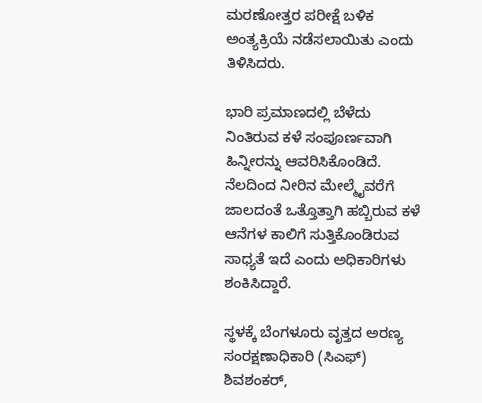ಮರಣೋತ್ತರ ಪರೀಕ್ಷೆ ಬಳಿಕ ಅಂತ್ಯಕ್ರಿಯೆ ನಡೆಸಲಾಯಿತು ಎಂದು ತಿಳಿಸಿದರು.

ಭಾರಿ ಪ್ರಮಾಣದಲ್ಲಿ ಬೆಳೆದು ನಿಂತಿರುವ ಕಳೆ ಸಂಪೂರ್ಣವಾಗಿ ಹಿನ್ನೀರನ್ನು ಆವರಿಸಿಕೊಂಡಿದೆ. ನೆಲದಿಂದ ನೀರಿನ ಮೇಲ್ಮೈವರೆಗೆ ಜಾಲದಂತೆ ಒತ್ತೊತ್ತಾಗಿ ಹಬ್ಬಿರುವ ಕಳೆ ಆನೆಗಳ ಕಾಲಿಗೆ ಸುತ್ತಿಕೊಂಡಿರುವ ಸಾಧ್ಯತೆ ಇದೆ ಎಂದು ಅಧಿಕಾರಿಗಳು ಶಂಕಿಸಿದ್ದಾರೆ.

ಸ್ಥಳಕ್ಕೆ ಬೆಂಗಳೂರು ವೃತ್ತದ ಅರಣ್ಯ ಸಂರಕ್ಷಣಾಧಿಕಾರಿ (ಸಿಎಫ್) ಶಿವಶಂಕರ್,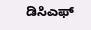ಡಿಸಿಎಫ್‌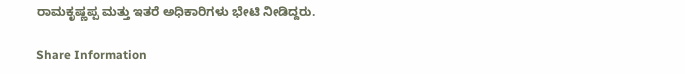ರಾಮಕೃಷ್ಣಪ್ಪ ಮತ್ತು ಇತರೆ ಅಧಿಕಾರಿಗಳು ಭೇಟಿ ನೀಡಿದ್ದರು.

Share Information